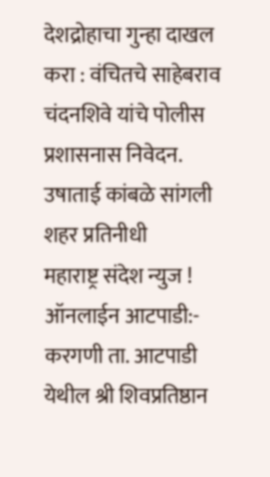देशद्रोहाचा गुन्हा दाखल करा : वंचितचे साहेबराव चंदनशिवे यांचे पोलीस प्रशासनास निवेदन.
उषाताई कांबळे सांगली शहर प्रतिनीधी
महाराष्ट्र संदेश न्युज ! ऑनलाईन आटपाडी:- करगणी ता. आटपाडी येथील श्री शिवप्रतिष्ठान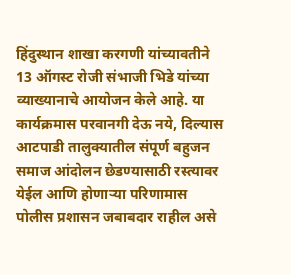हिंदुस्थान शाखा करगणी यांच्यावतीने 13 ऑगस्ट रोजी संभाजी भिडे यांच्या व्याख्यानाचे आयोजन केले आहे. या कार्यक्रमास परवानगी देऊ नये, दिल्यास आटपाडी तालुक्यातील संपूर्ण बहुजन समाज आंदोलन छेडण्यासाठी रस्त्यावर येईल आणि होणाऱ्या परिणामास पोलीस प्रशासन जबाबदार राहील असे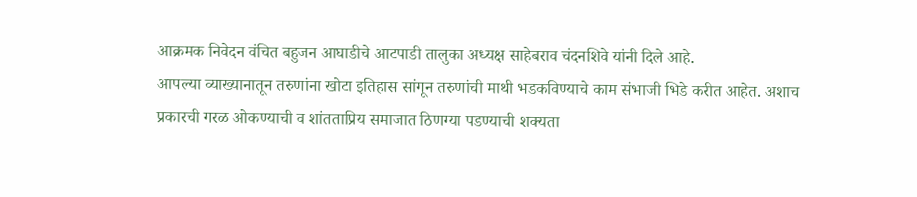आक्रमक निवेदन वंचित बहुजन आघाडीचे आटपाडी तालुका अध्यक्ष साहेबराव चंदनशिवे यांनी दिले आहे.
आपल्या व्याख्यानातून तरुणांना खोटा इतिहास सांगून तरुणांची माथी भडकविण्याचे काम संभाजी भिडे करीत आहेत. अशाच प्रकारची गरळ ओकण्याची व शांतताप्रिय समाजात ठिणग्या पडण्याची शक्यता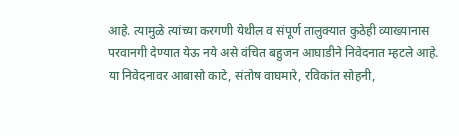आहे. त्यामुळे त्यांच्या करगणी येथील व संपूर्ण तालुक्यात कुठेही व्याख्यानास परवानगी देण्यात येऊ नये असे वंचित बहुजन आघाडीने निवेदनात म्हटले आहे.
या निवेदनावर आबासो काटे, संतोष वाघमारे, रविकांत सोहनी,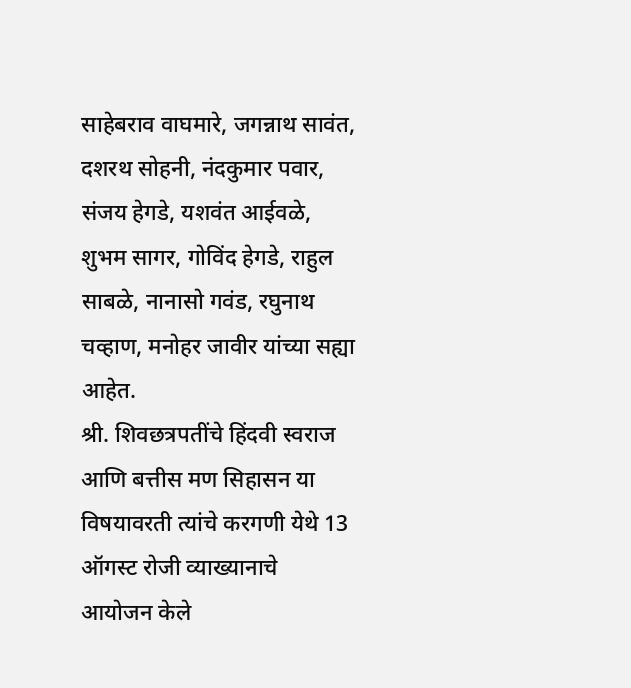साहेबराव वाघमारे, जगन्नाथ सावंत, दशरथ सोहनी, नंदकुमार पवार, संजय हेगडे, यशवंत आईवळे, शुभम सागर, गोविंद हेगडे, राहुल साबळे, नानासो गवंड, रघुनाथ चव्हाण, मनोहर जावीर यांच्या सह्या आहेत.
श्री. शिवछत्रपतींचे हिंदवी स्वराज आणि बत्तीस मण सिहासन या विषयावरती त्यांचे करगणी येथे 13 ऑगस्ट रोजी व्याख्यानाचे आयोजन केले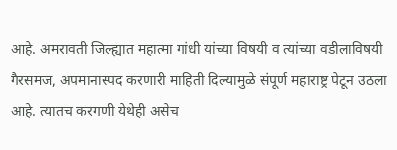आहे. अमरावती जिल्ह्यात महात्मा गांधी यांच्या विषयी व त्यांच्या वडीलाविषयी गैरसमज, अपमानास्पद करणारी माहिती दिल्यामुळे संपूर्ण महाराष्ट्र पेटून उठला आहे. त्यातच करगणी येथेही असेच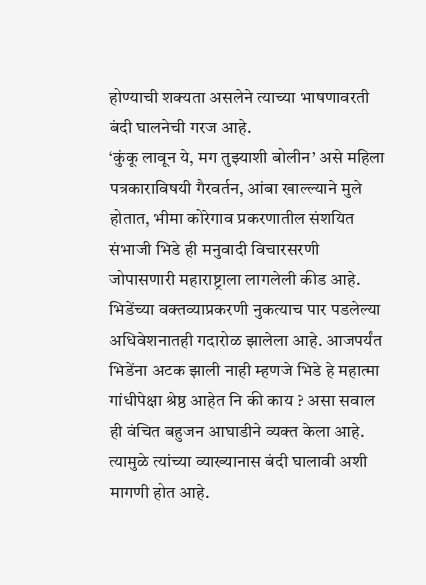होण्याची शक्यता असलेने त्याच्या भाषणावरती बंदी घालनेची गरज आहे.
‘कुंकू लावून ये, मग तुझ्याशी बोलीन’ असे महिला पत्रकाराविषयी गैरवर्तन, आंबा खाल्ल्याने मुले होतात, भीमा कोरेगाव प्रकरणातील संशयित संभाजी भिडे ही मनुवादी विचारसरणी जोपासणारी महाराष्ट्राला लागलेली कीड आहे. भिडेंच्या वक्तव्याप्रकरणी नुकत्याच पार पडलेल्या अधिवेशनातही गदारोळ झालेला आहे. आजपर्यंत भिडेंना अटक झाली नाही म्हणजे भिडे हे महात्मा गांधीपेक्षा श्रेष्ठ आहेत नि की काय ? असा सवाल ही वंचित बहुजन आघाडीने व्यक्त केला आहे. त्यामुळे त्यांच्या व्याख्यानास बंदी घालावी अशी मागणी होत आहे.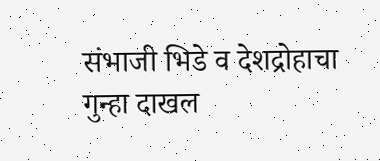संभाजी भिडे व देशद्रोहाचा गुन्हा दाखल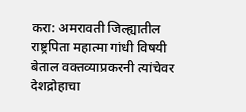करा: अमरावती जिल्ह्यातील राष्ट्रपिता महात्मा गांधी विषयी बेताल वक्तव्याप्रकरनी त्यांचेवर देशद्रोहाचा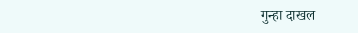गुन्हा दाखल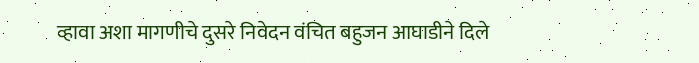व्हावा अशा मागणीचे दुसरे निवेदन वंचित बहुजन आघाडीने दिले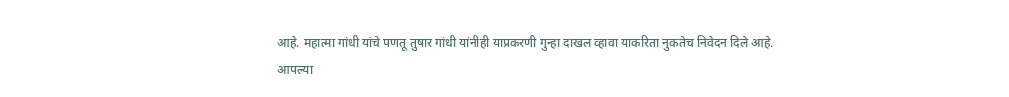आहे. महात्मा गांधी यांचे पणतू तुषार गांधी यांनीही याप्रकरणी गुन्हा दाखल व्हावा याकरिता नुकतेच निवेदन दिले आहे.
आपल्या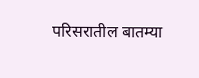परिसरातील बातम्या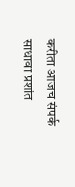करीता आजच संपर्क साधावा प्रशांत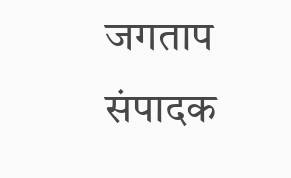जगताप संपादक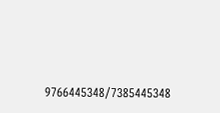9766445348/7385445348